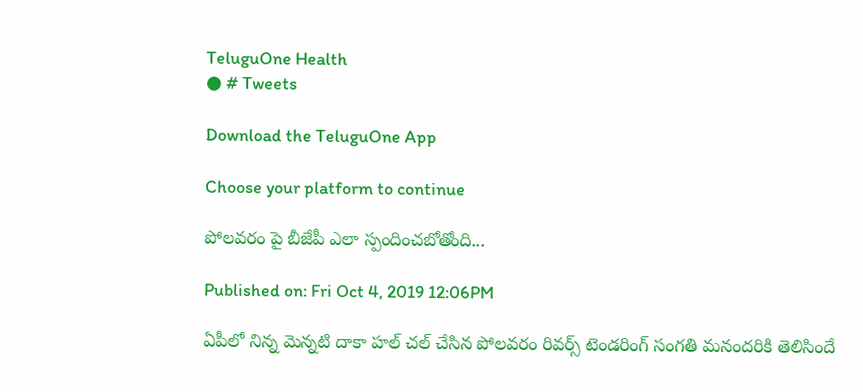TeluguOne Health
● # Tweets

Download the TeluguOne App

Choose your platform to continue

పోలవరం పై బీజేపీ ఎలా స్పందించబోతోంది...

Published on: Fri Oct 4, 2019 12:06PM

ఏపీలో నిన్న మెన్నటి దాకా హల్ చల్ చేసిన పోలవరం రివర్స్ టెండరింగ్ సంగతి మనందరికి తెలిసిందే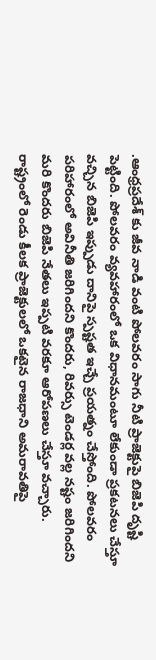.ఆంధ్రప్రదేశ్ కు జీవ నాడి వంటి పోలవరం సాగు నీటి ప్రాజెక్టుపై బిజెపి దృష్టి పెట్టింది. పోలవరం వ్యవహారంలో ఒక విధానమంటూ లేకుండా ప్రకటనలు చేస్తూ వచ్చిన బిజెపి ఇప్పుడు దానిపై స్పష్టత ఇచ్చే ప్రయత్నం చేస్తోంది. పోలవరం పరిహారంలో అవినీతి జరిగిందని కొందరు, రివర్సు టెండర్ల వల్ల నష్టం జరిగిందని మరి కొందరు బిజెపి నేతలు ఇప్పటి వరకూ ఆరోపణలు చేస్తూ వచ్చారు. రాష్ట్రంలో రెండు కీలక ప్రాజెక్టులలో ఒకటైన రాజధాని అమరావతిపై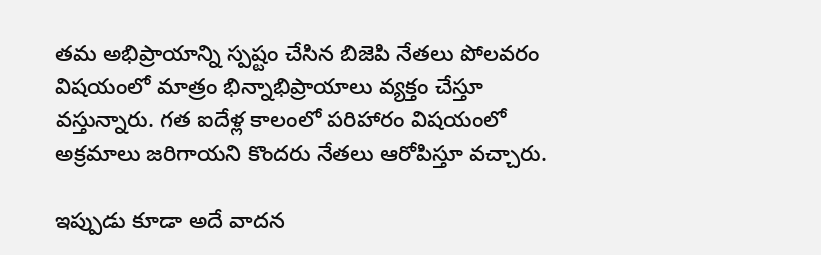తమ అభిప్రాయాన్ని స్పష్టం చేసిన బిజెపి నేతలు పోలవరం విషయంలో మాత్రం భిన్నాభిప్రాయాలు వ్యక్తం చేస్తూ వస్తున్నారు. గత ఐదేళ్ల కాలంలో పరిహారం విషయంలో అక్రమాలు జరిగాయని కొందరు నేతలు ఆరోపిస్తూ వచ్చారు.

ఇప్పుడు కూడా అదే వాదన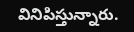వినిపిస్తున్నారు.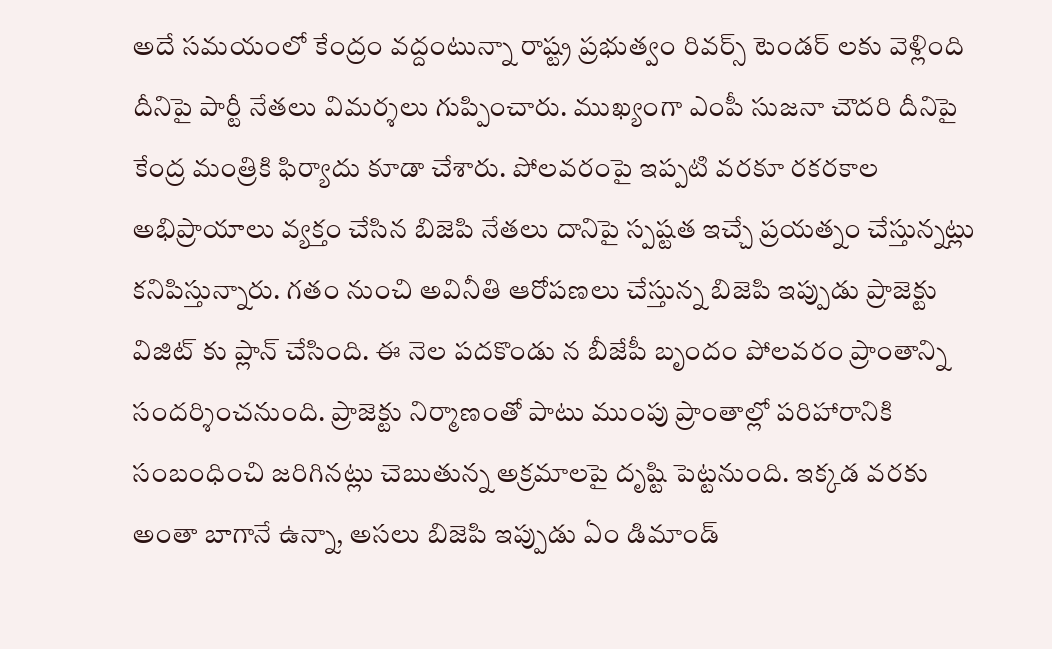అదే సమయంలో కేంద్రం వద్దంటున్నా రాష్ట్ర ప్రభుత్వం రివర్స్ టెండర్ లకు వెళ్లింది దీనిపై పార్టీ నేతలు విమర్శలు గుప్పించారు. ముఖ్యంగా ఎంపీ సుజనా చౌదరి దీనిపై కేంద్ర మంత్రికి ఫిర్యాదు కూడా చేశారు. పోలవరంపై ఇప్పటి వరకూ రకరకాల అభిప్రాయాలు వ్యక్తం చేసిన బిజెపి నేతలు దానిపై స్పష్టత ఇచ్చే ప్రయత్నం చేస్తున్నట్లు కనిపిస్తున్నారు. గతం నుంచి అవినీతి ఆరోపణలు చేస్తున్న బిజెపి ఇప్పుడు ప్రాజెక్టు విజిట్ కు ప్లాన్ చేసింది. ఈ నెల పదకొండు న బీజేపీ బృందం పోలవరం ప్రాంతాన్ని సందర్శించనుంది. ప్రాజెక్టు నిర్మాణంతో పాటు ముంపు ప్రాంతాల్లో పరిహారానికి సంబంధించి జరిగినట్లు చెబుతున్న అక్రమాలపై దృష్టి పెట్టనుంది. ఇక్కడ వరకు అంతా బాగానే ఉన్నా, అసలు బిజెపి ఇప్పుడు ఏం డిమాండ్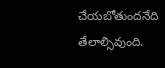చేయబోతుందనేది తేలాల్సివుంది.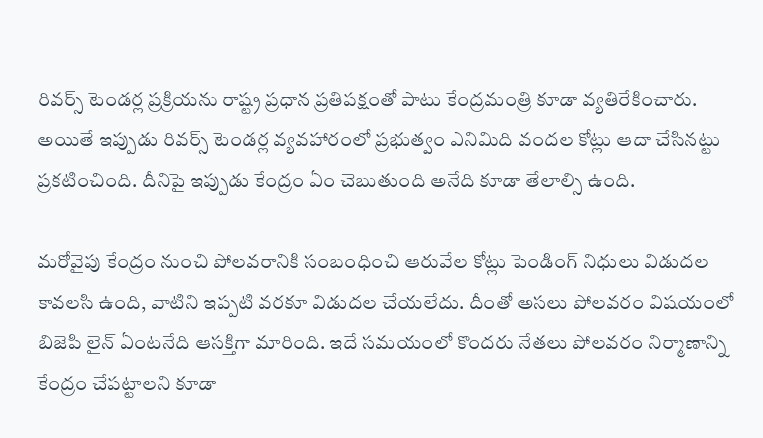రివర్స్ టెండర్ల ప్రక్రియను రాష్ట్ర ప్రధాన ప్రతిపక్షంతో పాటు కేంద్రమంత్రి కూడా వ్యతిరేకించారు. అయితే ఇప్పుడు రివర్స్ టెండర్ల వ్యవహారంలో ప్రభుత్వం ఎనిమిది వందల కోట్లు ఆదా చేసినట్టు ప్రకటించింది. దీనిపై ఇప్పుడు కేంద్రం ఏం చెబుతుంది అనేది కూడా తేలాల్సి ఉంది.

మరోవైపు కేంద్రం నుంచి పోలవరానికి సంబంధించి ఆరువేల కోట్లు పెండింగ్ నిధులు విడుదల కావలసి ఉంది, వాటిని ఇప్పటి వరకూ విడుదల చేయలేదు. దీంతో అసలు పోలవరం విషయంలో బిజెపి లైన్ ఏంటనేది ఆసక్తిగా మారింది. ఇదే సమయంలో కొందరు నేతలు పోలవరం నిర్మాణాన్ని కేంద్రం చేపట్టాలని కూడా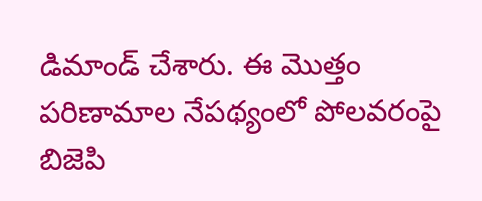డిమాండ్ చేశారు. ఈ మొత్తం పరిణామాల నేపథ్యంలో పోలవరంపై బిజెపి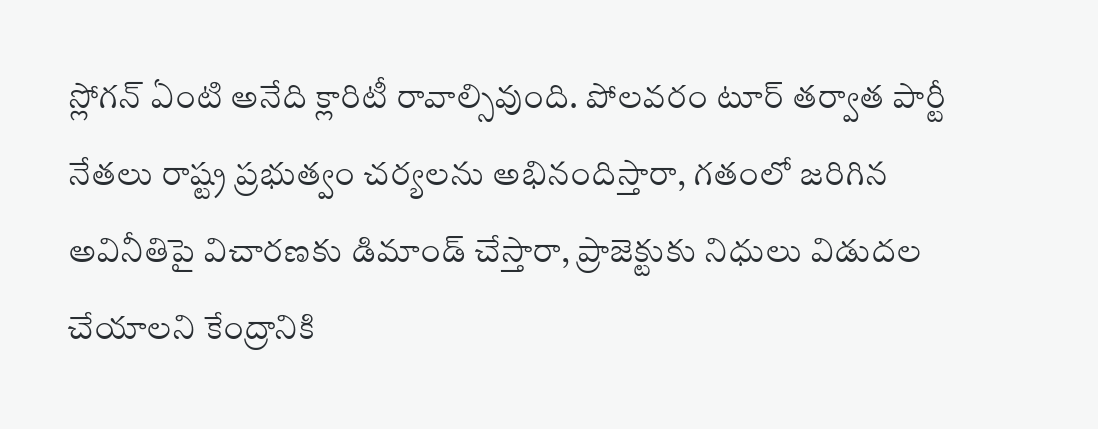స్లోగన్ ఏంటి అనేది క్లారిటీ రావాల్సివుంది. పోలవరం టూర్ తర్వాత పార్టీ నేతలు రాష్ట్ర ప్రభుత్వం చర్యలను అభినందిస్తారా, గతంలో జరిగిన అవినీతిపై విచారణకు డిమాండ్ చేస్తారా, ప్రాజెక్టుకు నిధులు విడుదల చేయాలని కేంద్రానికి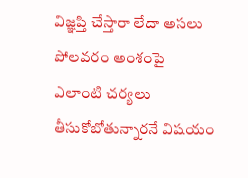విజ్ఞప్తి చేస్తారా లేదా అసలు పోలవరం అంశంపై ఎలాంటి చర్యలు తీసుకోబోతున్నారనే విషయం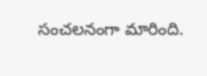సంచలనంగా మారింది.